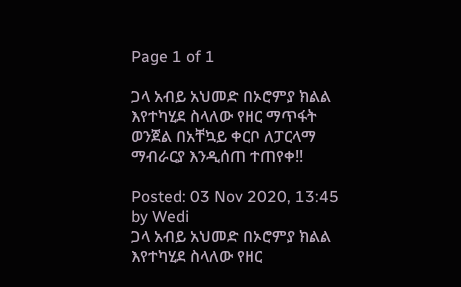Page 1 of 1

ጋላ አብይ አህመድ በኦሮምያ ክልል እየተካሂደ ስላለው የዘር ማጥፋት ወንጀል በአቸኳይ ቀርቦ ለፓርላማ ማብራርያ እንዲሰጠ ተጠየቀ!!

Posted: 03 Nov 2020, 13:45
by Wedi
ጋላ አብይ አህመድ በኦሮምያ ክልል እየተካሂደ ስላለው የዘር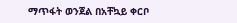ማጥፋት ወንጀል በአቸኳይ ቀርቦ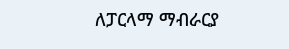ለፓርላማ ማብራርያ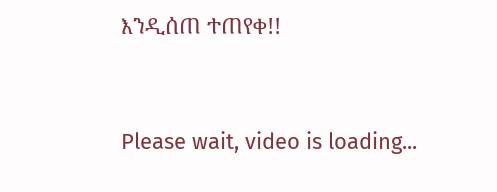እንዲሰጠ ተጠየቀ!!


Please wait, video is loading...